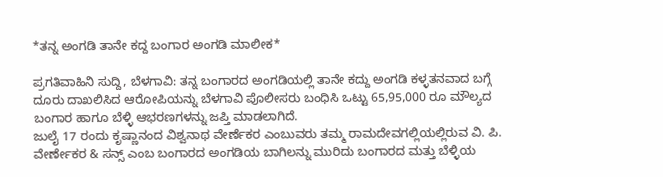*ತನ್ನ ಅಂಗಡಿ ತಾನೇ ಕದ್ದ ಬಂಗಾರ ಅಂಗಡಿ ಮಾಲೀಕ*

ಪ್ರಗತಿವಾಹಿನಿ ಸುದ್ದಿ, ಬೆಳಗಾವಿ: ತನ್ನ ಬಂಗಾರದ ಅಂಗಡಿಯಲ್ಲಿ ತಾನೇ ಕದ್ದು ಅಂಗಡಿ ಕಳ್ಳತನವಾದ ಬಗ್ಗೆ ದೂರು ದಾಖಲಿಸಿದ ಆರೋಪಿಯನ್ನು ಬೆಳಗಾವಿ ಪೊಲೀಸರು ಬಂಧಿಸಿ ಒಟ್ಟು 65,95,000 ರೂ ಮೌಲ್ಯದ ಬಂಗಾರ ಹಾಗೂ ಬೆಳ್ಳಿ ಆಭರಣಗಳನ್ನು ಜಪ್ತಿ ಮಾಡಲಾಗಿದೆ.
ಜುಲೈ 17 ರಂದು ಕೃಷ್ಣಾನಂದ ವಿಶ್ವನಾಥ ವೇರ್ಣೆಕರ ಎಂಬುವರು ತಮ್ಮ ರಾಮದೇವಗಲ್ಲಿಯಲ್ಲಿರುವ ವಿ. ಪಿ. ವೇರ್ಣೇಕರ & ಸನ್ಸ್ ಎಂಬ ಬಂಗಾರದ ಅಂಗಡಿಯ ಬಾಗಿಲನ್ನು ಮುರಿದು ಬಂಗಾರದ ಮತ್ತು ಬೆಳ್ಳಿಯ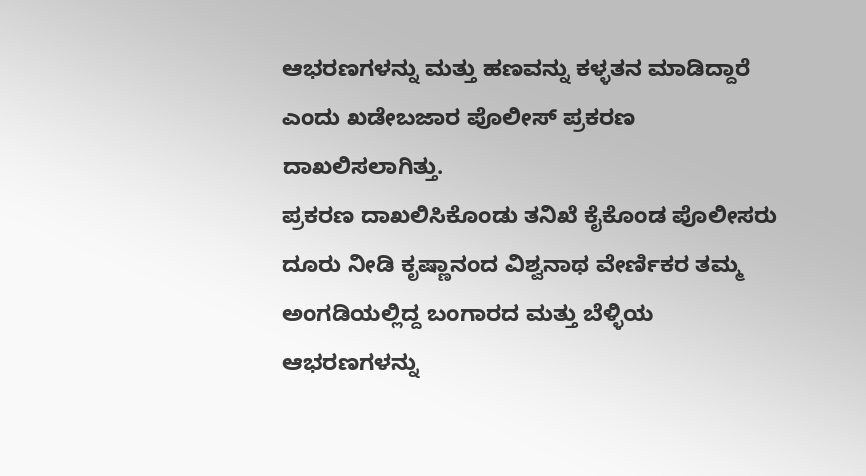ಆಭರಣಗಳನ್ನು ಮತ್ತು ಹಣವನ್ನು ಕಳ್ಳತನ ಮಾಡಿದ್ದಾರೆ ಎಂದು ಖಡೇಬಜಾರ ಪೊಲೀಸ್ ಪ್ರಕರಣ ದಾಖಲಿಸಲಾಗಿತ್ತು.
ಪ್ರಕರಣ ದಾಖಲಿಸಿಕೊಂಡು ತನಿಖೆ ಕೈಕೊಂಡ ಪೊಲೀಸರು ದೂರು ನೀಡಿ ಕೃಷ್ಣಾನಂದ ವಿಶ್ವನಾಥ ವೇರ್ಣಿಕರ ತಮ್ಮ ಅಂಗಡಿಯಲ್ಲಿದ್ದ ಬಂಗಾರದ ಮತ್ತು ಬೆಳ್ಳಿಯ ಆಭರಣಗಳನ್ನು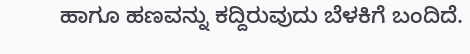ಹಾಗೂ ಹಣವನ್ನು ಕದ್ದಿರುವುದು ಬೆಳಕಿಗೆ ಬಂದಿದೆ.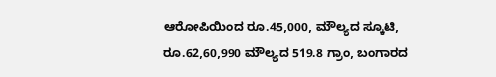ಆರೋಪಿಯಿಂದ ರೂ.45,000, ಮೌಲ್ಯದ ಸ್ಕೂಟಿ, ರೂ.62,60,990 ಮೌಲ್ಯದ 519.8 ಗ್ರಾಂ, ಬಂಗಾರದ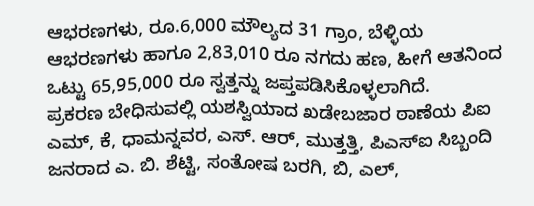ಆಭರಣಗಳು, ರೂ.6,000 ಮೌಲ್ಯದ 31 ಗ್ರಾಂ, ಬೆಳ್ಳಿಯ ಆಭರಣಗಳು ಹಾಗೂ 2,83,010 ರೂ ನಗದು ಹಣ, ಹೀಗೆ ಆತನಿಂದ ಒಟ್ಟು 65,95,000 ರೂ ಸ್ವತ್ತನ್ನು ಜಪ್ತಪಡಿಸಿಕೊಳ್ಳಲಾಗಿದೆ.
ಪ್ರಕರಣ ಬೇಧಿಸುವಲ್ಲಿ ಯಶಸ್ವಿಯಾದ ಖಡೇಬಜಾರ ಠಾಣೆಯ ಪಿಐ ಎಮ್, ಕೆ, ಧಾಮನ್ನವರ, ಎಸ್. ಆರ್, ಮುತ್ತತ್ತಿ, ಪಿಎಸ್ಐ ಸಿಬ್ಬಂದಿ ಜನರಾದ ಎ. ಬಿ. ಶೆಟ್ಟಿ, ಸಂತೋಷ ಬರಗಿ, ಬಿ, ಎಲ್,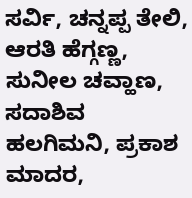ಸರ್ವಿ, ಚನ್ನಪ್ಪ ತೇಲಿ, ಆರತಿ ಹೆಗ್ಗಣ್ಣ, ಸುನೀಲ ಚವ್ಹಾಣ, ಸದಾಶಿವ ಹಲಗಿಮನಿ, ಪ್ರಕಾಶ ಮಾದರ,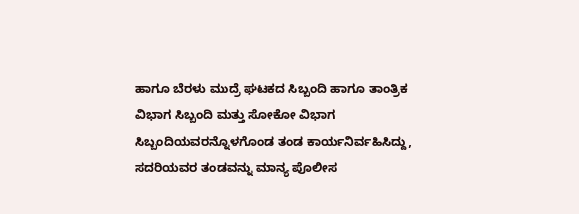ಹಾಗೂ ಬೆರಳು ಮುದ್ರೆ ಘಟಕದ ಸಿಬ್ಬಂದಿ ಹಾಗೂ ತಾಂತ್ರಿಕ ವಿಭಾಗ ಸಿಬ್ಬಂದಿ ಮತ್ತು ಸೋಕೋ ವಿಭಾಗ ಸಿಬ್ಬಂದಿಯವರನ್ನೊಳಗೊಂಡ ತಂಡ ಕಾರ್ಯನಿರ್ವಹಿಸಿದ್ದು, ಸದರಿಯವರ ತಂಡವನ್ನು ಮಾನ್ಯ ಪೊಲೀಸ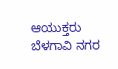ಆಯುಕ್ತರು ಬೆಳಗಾವಿ ನಗರ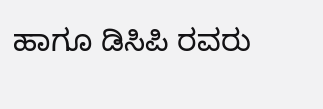ಹಾಗೂ ಡಿಸಿಪಿ ರವರು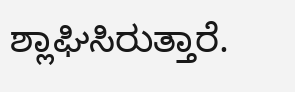ಶ್ಲಾಘಿಸಿರುತ್ತಾರೆ.